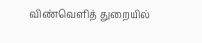விண்வெளித் துறையில்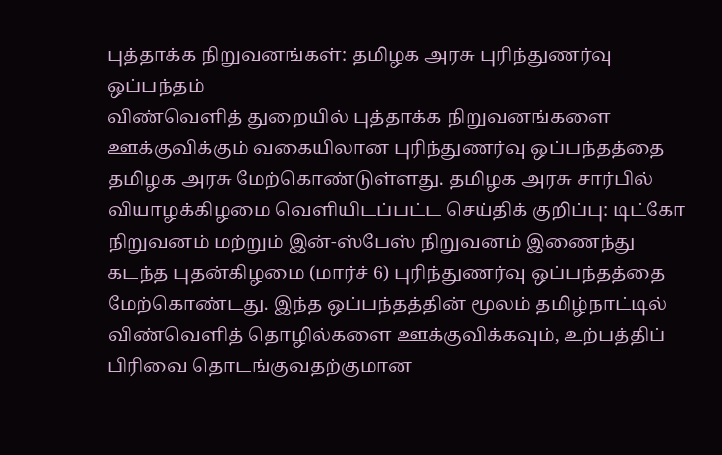புத்தாக்க நிறுவனங்கள்: தமிழக அரசு புரிந்துணர்வு ஒப்பந்தம்
விண்வெளித் துறையில் புத்தாக்க நிறுவனங்களை ஊக்குவிக்கும் வகையிலான புரிந்துணர்வு ஒப்பந்தத்தை தமிழக அரசு மேற்கொண்டுள்ளது. தமிழக அரசு சார்பில் வியாழக்கிழமை வெளியிடப்பட்ட செய்திக் குறிப்பு: டிட்கோ நிறுவனம் மற்றும் இன்-ஸ்பேஸ் நிறுவனம் இணைந்து கடந்த புதன்கிழமை (மார்ச் 6) புரிந்துணர்வு ஒப்பந்தத்தை மேற்கொண்டது. இந்த ஒப்பந்தத்தின் மூலம் தமிழ்நாட்டில் விண்வெளித் தொழில்களை ஊக்குவிக்கவும், உற்பத்திப் பிரிவை தொடங்குவதற்குமான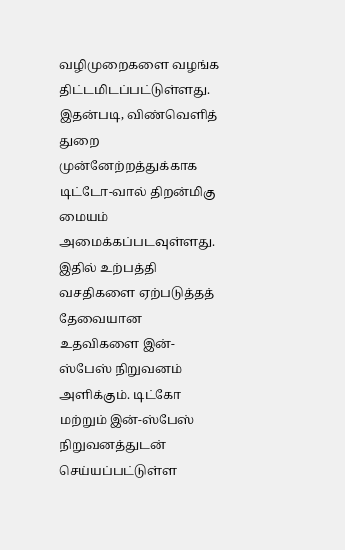வழிமுறைகளை வழங்க திட்டமிடப்பட்டுள்ளது. இதன்படி, விண்வெளித் துறை முன்னேற்றத்துக்காக டிட்டோ-வால் திறன்மிகு மையம் அமைக்கப்படவுள்ளது. இதில் உற்பத்தி வசதிகளை ஏற்படுத்தத் தேவையான உதவிகளை இன்-ஸ்பேஸ் நிறுவனம் அளிக்கும். டிட்கோ மற்றும் இன்-ஸ்பேஸ் நிறுவனத்துடன் செய்யப்பட்டுள்ள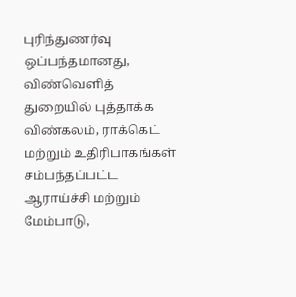புரிந்துணர்வு ஒப்பந்தமானது, விண்வெளித் துறையில் புத்தாக்க விண்கலம், ராக்கெட் மற்றும் உதிரிபாகங்கள் சம்பந்தப்பட்ட ஆராய்ச்சி மற்றும் மேம்பாடு,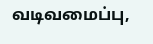வடிவமைப்பு,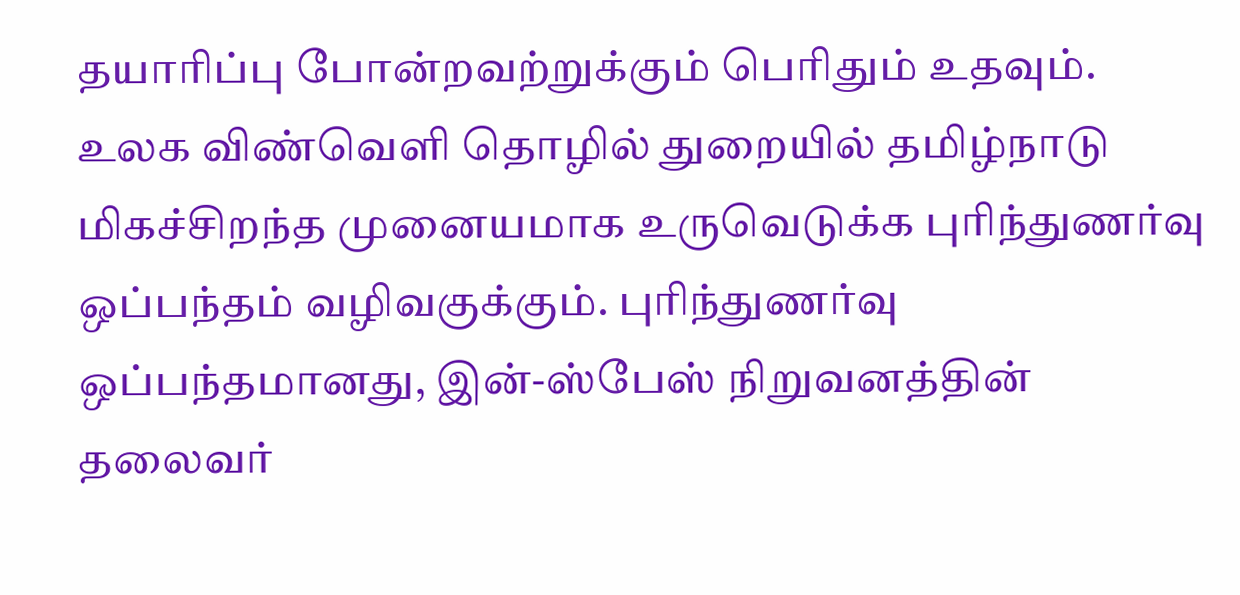தயாரிப்பு போன்றவற்றுக்கும் பெரிதும் உதவும். உலக விண்வெளி தொழில் துறையில் தமிழ்நாடு மிகச்சிறந்த முனையமாக உருவெடுக்க புரிந்துணர்வு ஒப்பந்தம் வழிவகுக்கும். புரிந்துணர்வு ஒப்பந்தமானது, இன்-ஸ்பேஸ் நிறுவனத்தின் தலைவர்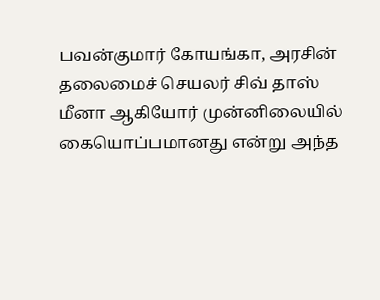பவன்குமார் கோயங்கா, அரசின் தலைமைச் செயலர் சிவ் தாஸ் மீனா ஆகியோர் முன்னிலையில் கையொப்பமானது என்று அந்த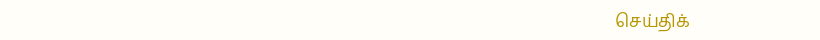செய்திக்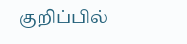குறிப்பில்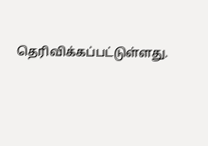தெரிவிக்கப்பட்டுள்ளது.